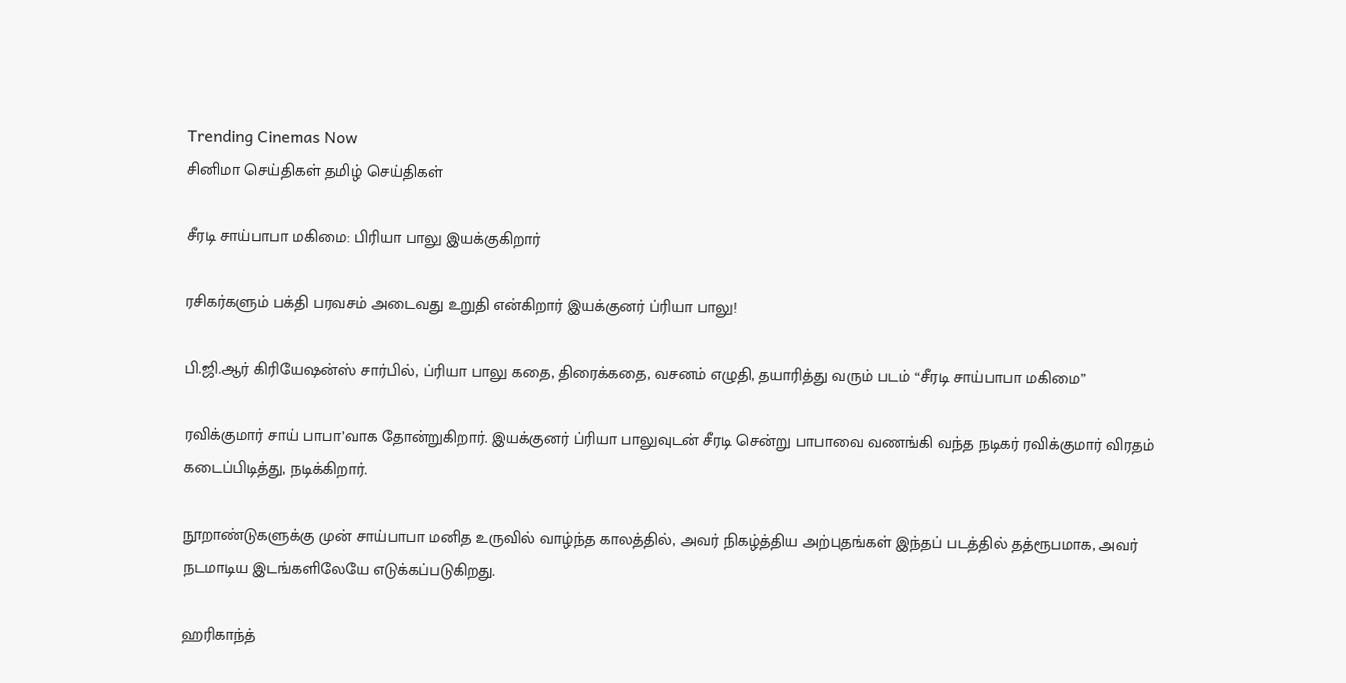Trending Cinemas Now
சினிமா செய்திகள் தமிழ் செய்திகள்

சீரடி சாய்பாபா மகிமை: பிரியா பாலு இயக்குகிறார்

ரசிகர்களும் பக்தி பரவசம் அடைவது உறுதி என்கிறார் இயக்குனர் ப்ரியா பாலு!

பி.ஜி.ஆர் கிரியேஷன்ஸ் சார்பில், ப்ரியா பாலு கதை, திரைக்கதை, வசனம் எழுதி, தயாரித்து வரும் படம் “சீரடி சாய்பாபா மகிமை”

ரவிக்குமார் சாய் பாபா’வாக தோன்றுகிறார். இயக்குனர் ப்ரியா பாலுவுடன் சீரடி சென்று பாபாவை வணங்கி வந்த நடிகர் ரவிக்குமார் விரதம் கடைப்பிடித்து, நடிக்கிறார்.

நூறாண்டுகளுக்கு முன் சாய்பாபா மனித உருவில் வாழ்ந்த காலத்தில், அவர் நிகழ்த்திய அற்புதங்கள் இந்தப் படத்தில் தத்ரூபமாக, அவர் நடமாடிய இடங்களிலேயே எடுக்கப்படுகிறது.

ஹரிகாந்த்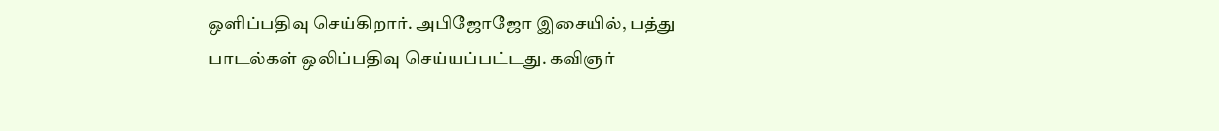ஒளிப்பதிவு செய்கிறார். அபிஜோஜோ இசையில், பத்து பாடல்கள் ஒலிப்பதிவு செய்யப்பட்டது. கவிஞர்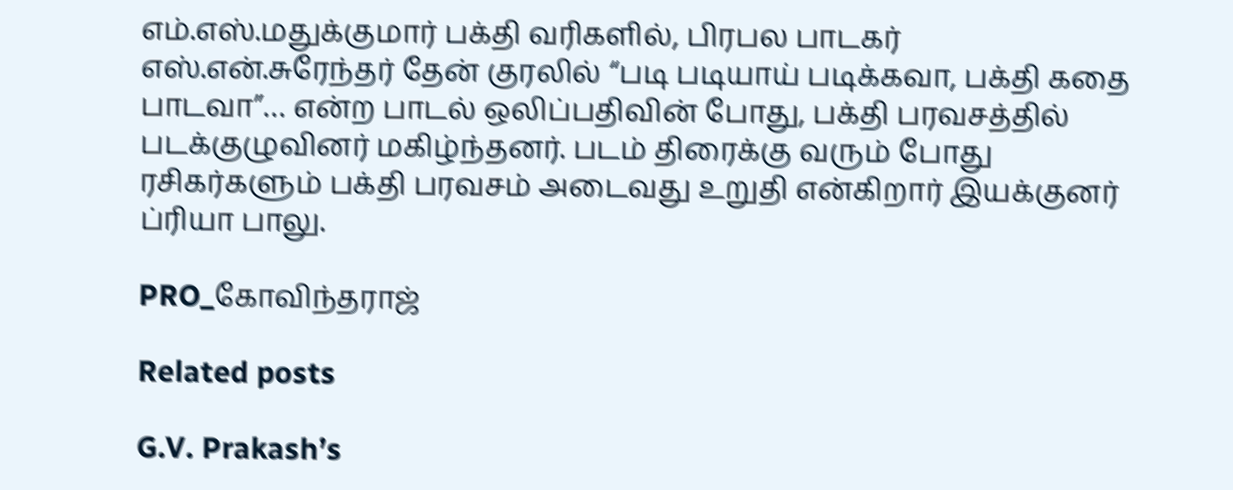எம்.எஸ்.மதுக்குமார் பக்தி வரிகளில், பிரபல பாடகர் எஸ்‌.என்.சுரேந்தர் தேன் குரலில் “படி படியாய் படிக்கவா, பக்தி கதை பாடவா”… என்ற பாடல் ஒலிப்பதிவின் போது, பக்தி பரவசத்தில் படக்குழுவினர் மகிழ்ந்தனர். படம் திரைக்கு வரும் போது ரசிகர்களும் பக்தி பரவசம் அடைவது உறுதி என்கிறார் இயக்குனர் ப்ரியா பாலு.

PRO_கோவிந்தராஜ்

Related posts

G.V. Prakash’s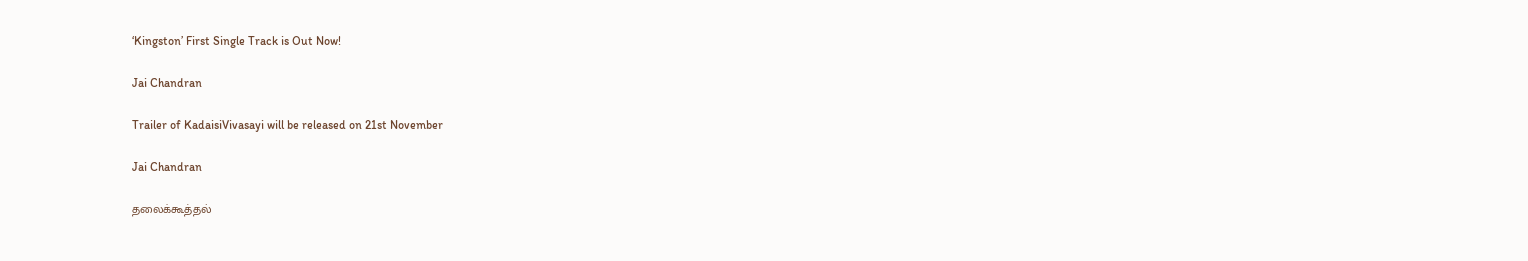‘Kingston’ First Single Track is Out Now!

Jai Chandran

Trailer of KadaisiVivasayi will be released on 21st November

Jai Chandran

தலைக்கூத்தல்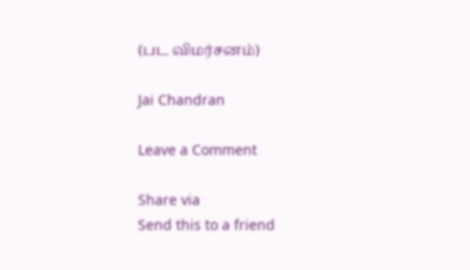(பட விமர்சனம்)

Jai Chandran

Leave a Comment

Share via
Send this to a friend